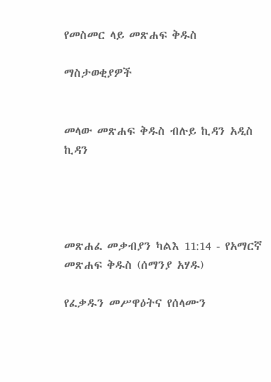የመስመር ላይ መጽሐፍ ቅዱስ

ማስታወቂያዎች


መላው መጽሐፍ ቅዱስ ብሉይ ኪዳን አዲስ ኪዳን




መጽሐፈ መቃብያን ካልእ 11:14 - የአማርኛ መጽሐፍ ቅዱስ (ሰማንያ አሃዱ)

የፈቃዱን መሥዋዕትና የሰላሙን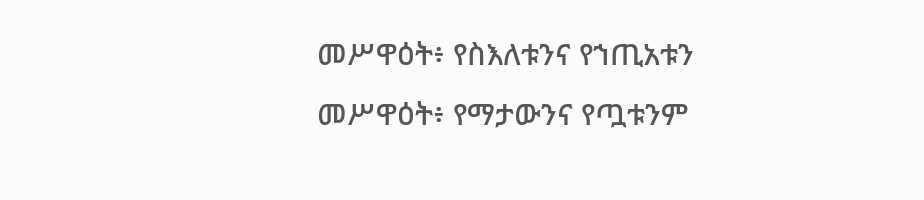መሥዋዕት፥ የስእለቱንና የኀጢአቱን መሥዋዕት፥ የማታውንና የጧቱንም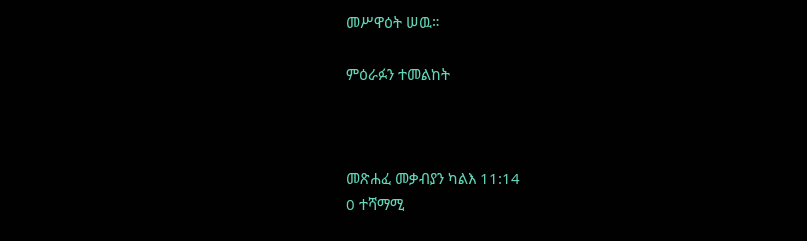መሥዋዕት ሠዉ።

ምዕራፉን ተመልከት



መጽሐፈ መቃብያን ካልእ 11:14
0 ተሻማሚ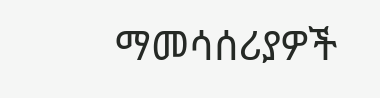ማመሳሰሪያዎች